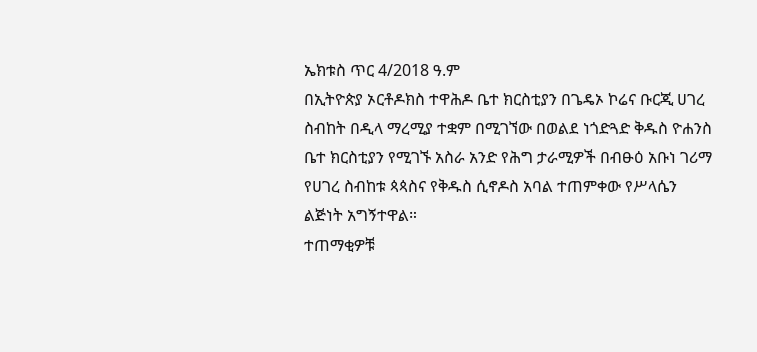ኤክቱስ ጥር 4/2018 ዓ.ም
በኢትዮጵያ ኦርቶዶክስ ተዋሕዶ ቤተ ክርስቲያን በጌዴኦ ኮሬና ቡርጂ ሀገረ ስብከት በዲላ ማረሚያ ተቋም በሚገኘው በወልደ ነጎድጓድ ቅዱስ ዮሐንስ ቤተ ክርስቲያን የሚገኙ አስራ አንድ የሕግ ታራሚዎች በብፁዕ አቡነ ገሪማ የሀገረ ስብከቱ ጳጳስና የቅዱስ ሲኖዶስ አባል ተጠምቀው የሥላሴን ልጅነት አግኝተዋል።
ተጠማቂዎቹ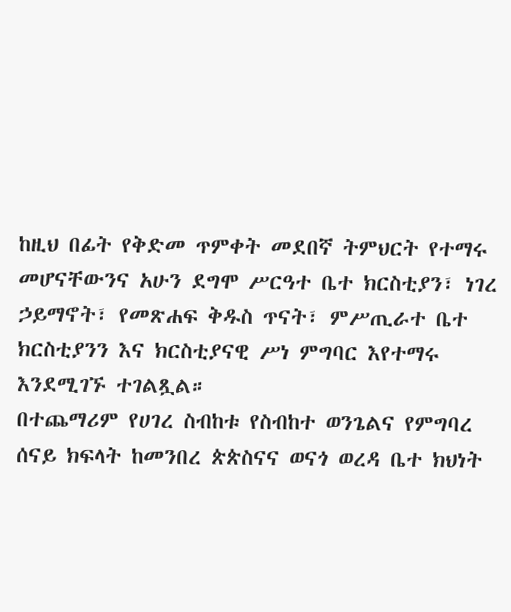ከዚህ በፊት የቅድመ ጥምቀት መደበኛ ትምህርት የተማሩ መሆናቸውንና አሁን ደግሞ ሥርዓተ ቤተ ክርስቲያን፣ ነገረ ኃይማኖት፣ የመጽሐፍ ቅዱስ ጥናት፣ ምሥጢራተ ቤተ ክርስቲያንን እና ክርስቲያናዊ ሥነ ምግባር እየተማሩ እንደሚገኙ ተገልጿል።
በተጨማሪም የሀገረ ስብከቱ የስብከተ ወንጌልና የምግባረ ሰናይ ክፍላት ከመንበረ ጵጵስናና ወናጎ ወረዳ ቤተ ክህነት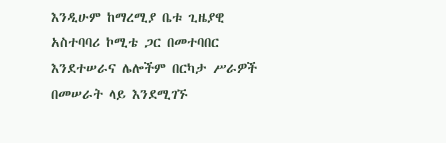እንዲሁም ከማረሚያ ቤቱ ጊዜያዊ አስተባባሪ ኮሚቴ ጋር በመተባበር እንደተሠራና ሌሎችም በርካታ ሥራዎች በመሠራት ላይ እንደሚገኙ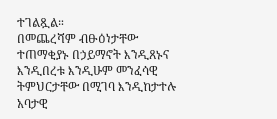ተገልጿል።
በመጨረሻም ብፁዕነታቸው ተጠማቂያኑ በኃይማኖት እንዲጸኑና እንዲበረቱ እንዲሁም መንፈሳዊ ትምህርታቸው በሚገባ እንዲከታተሉ አባታዊ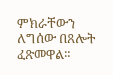ምክራቸውን ለግሰው በጸሎት ፈጽመዋል።